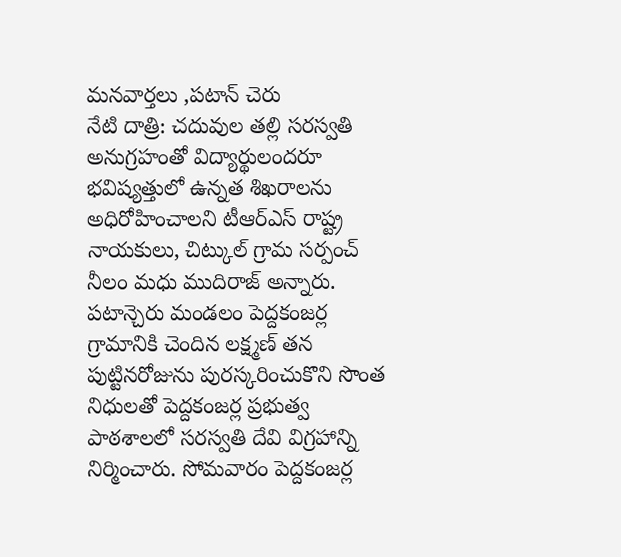మనవార్తలు ,పటాన్ చెరు
నేటి దాత్రి: చదువుల తల్లి సరస్వతి అనుగ్రహంతో విద్యార్థులందరూ భవిష్యత్తులో ఉన్నత శిఖరాలను అధిరోహించాలని టీఆర్ఎస్ రాష్ట్ర నాయకులు, చిట్కుల్ గ్రామ సర్పంచ్ నీలం మధు ముదిరాజ్ అన్నారు. పటాన్చెరు మండలం పెద్దకంజర్ల గ్రామానికి చెందిన లక్ష్మణ్ తన పుట్టినరోజును పురస్కరించుకొని సొంత నిధులతో పెద్దకంజర్ల ప్రభుత్వ పాఠశాలలో సరస్వతి దేవి విగ్రహాన్ని నిర్మించారు. సోమవారం పెద్దకంజర్ల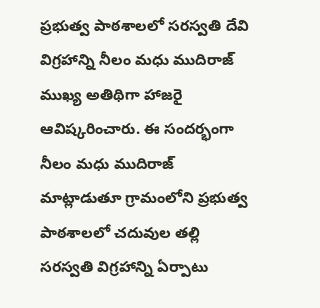ప్రభుత్వ పాఠశాలలో సరస్వతి దేవి విగ్రహాన్ని నీలం మధు ముదిరాజ్ ముఖ్య అతిథిగా హాజరై ఆవిష్కరించారు. ఈ సందర్భంగా నీలం మధు ముదిరాజ్ మాట్లాడుతూ గ్రామంలోని ప్రభుత్వ పాఠశాలలో చదువుల తల్లి సరస్వతి విగ్రహాన్ని ఏర్పాటు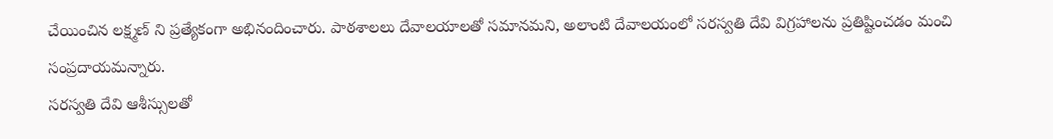చేయించిన లక్ష్మణ్ ని ప్రత్యేకంగా అభినందించారు. పాఠశాలలు దేవాలయాలతో సమానమని, అలాంటి దేవాలయంలో సరస్వతి దేవి విగ్రహాలను ప్రతిష్టించడం మంచి సంప్రదాయమన్నారు.
సరస్వతి దేవి ఆశీస్సులతో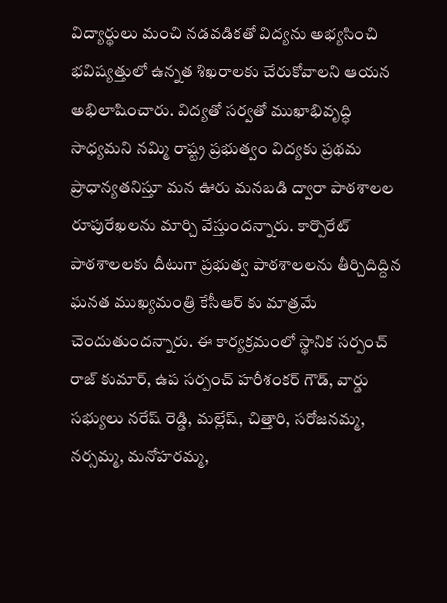విద్యార్థులు మంచి నడవడికతో విద్యను అభ్యసించి భవిష్యత్తులో ఉన్నత శిఖరాలకు చేరుకోవాలని ఆయన అభిలాషించారు. విద్యతో సర్వతో ముఖాభివృద్ధి సాధ్యమని నమ్మి రాష్ట్ర ప్రభుత్వం విద్యకు ప్రథమ ప్రాధాన్యతనిస్తూ మన ఊరు మనబడి ద్వారా పాఠశాలల రూపురేఖలను మార్చి వేస్తుందన్నారు. కార్పొరేట్ పాఠశాలలకు దీటుగా ప్రభుత్వ పాఠశాలలను తీర్చిదిద్దిన ఘనత ముఖ్యమంత్రి కేసీఆర్ కు మాత్రమే చెందుతుందన్నారు. ఈ కార్యక్రమంలో స్థానిక సర్పంచ్ రాజ్ కుమార్, ఉప సర్పంచ్ హరీశంకర్ గౌడ్, వార్డు సభ్యులు నరేష్ రెడ్డి, మల్లేష్, చిత్తారి, సరోజనమ్మ, నర్సమ్మ, మనోహరమ్మ,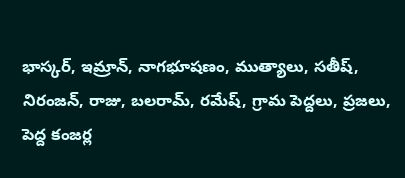భాస్కర్, ఇమ్రాన్, నాగభూషణం, ముత్యాలు, సతీష్, నిరంజన్, రాజు, బలరామ్, రమేష్, గ్రామ పెద్దలు, ప్రజలు, పెద్ద కంజర్ల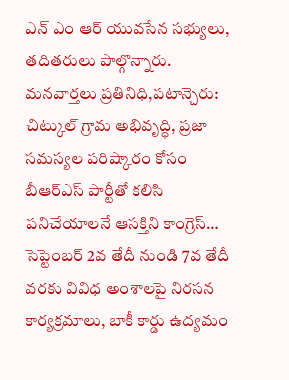ఎన్ ఎం ఆర్ యువసేన సభ్యులు, తదితరులు పాల్గొన్నారు.
మనవార్తలు ప్రతినిధి,పటాన్చెరు: చిట్కుల్ గ్రామ అభివృద్ధి, ప్రజా సమస్యల పరిష్కారం కోసం బీఆర్ఎస్ పార్టీతో కలిసి పనిచేయాలనే ఆసక్తిని కాంగ్రెస్…
సెప్టెంబర్ 2వ తేదీ నుండి 7వ తేదీ వరకు వివిధ అంశాలపై నిరసన కార్యక్రమాలు, బాకీ కార్డు ఉద్యమం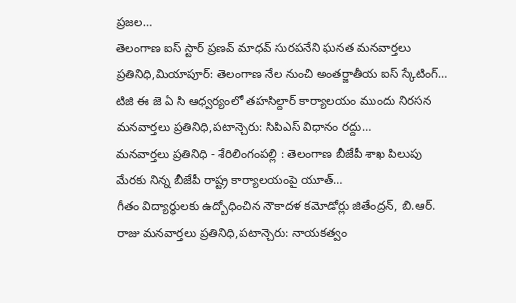ప్రజల…
తెలంగాణ ఐస్ స్టార్ ప్రణవ్ మాధవ్ సురపనేని ఘనత మనవార్తలు ప్రతినిధి,మియాపూర్: తెలంగాణ నేల నుంచి అంతర్జాతీయ ఐస్ స్కేటింగ్…
టిజి ఈ జె ఏ సి ఆధ్వర్యంలో తహసిల్దార్ కార్యాలయం ముందు నిరసన మనవార్తలు ప్రతినిధి,పటాన్చెరు: సిపిఎస్ విధానం రద్దు…
మనవార్తలు ప్రతినిధి - శేరిలింగంపల్లి : తెలంగాణ బీజేపీ శాఖ పిలుపు మేరకు నిన్న బీజేపీ రాష్ట్ర కార్యాలయంపై యూత్…
గీతం విద్యార్థులకు ఉద్బోధించిన నౌకాదళ కమోడోర్లు జితేంద్రన్, బి.ఆర్. రాజు మనవార్తలు ప్రతినిధి,పటాన్చెరు: నాయకత్వం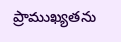ప్రాముఖ్యతను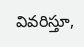వివరిస్తూ,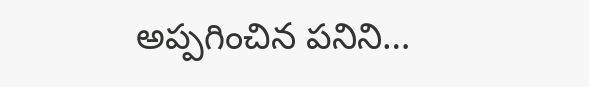అప్పగించిన పనిని…